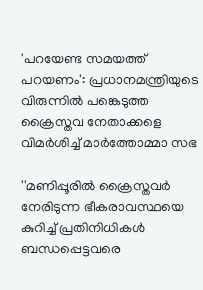'പറയേണ്ട സമയത്ത് പറയണം': പ്രധാനമന്ത്രിയുടെ വിരുന്നിൽ പങ്കെടുത്ത ക്രൈസ്തവ നേതാക്കളെ വിമർശിച്ച് മാർത്തോമ്മാ സഭ

''മണിപ്പൂരിൽ ക്രൈസ്തവർ നേരിടുന്ന ഭീകരാവസ്ഥയെ കുറിച്ച് പ്രതിനിധികൾ ബന്ധപ്പെട്ടവരെ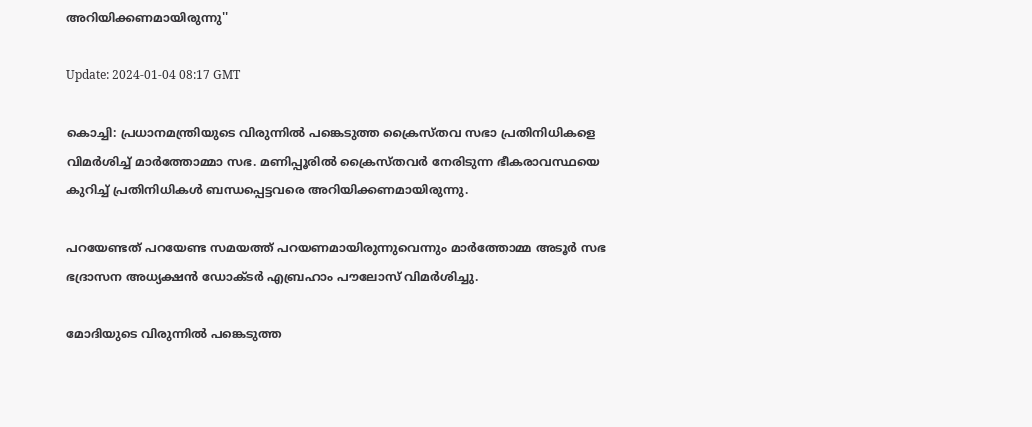അറിയിക്കണമായിരുന്നു''

Update: 2024-01-04 08:17 GMT

കൊച്ചി: പ്രധാനമന്ത്രിയുടെ വിരുന്നിൽ പങ്കെടുത്ത ക്രൈസ്തവ സഭാ പ്രതിനിധികളെ വിമർശിച്ച് മാർത്തോമ്മാ സഭ. മണിപ്പൂരിൽ ക്രൈസ്തവർ നേരിടുന്ന ഭീകരാവസ്ഥയെ കുറിച്ച് പ്രതിനിധികൾ ബന്ധപ്പെട്ടവരെ അറിയിക്കണമായിരുന്നു.

പറയേണ്ടത് പറയേണ്ട സമയത്ത് പറയണമായിരുന്നുവെന്നും മാർത്തോമ്മ അടൂർ സഭ ഭദ്രാസന അധ്യക്ഷൻ ഡോക്ടർ എബ്രഹാം പൗലോസ് വിമർശിച്ചു.

മോദിയുടെ വിരുന്നിൽ പങ്കെടുത്ത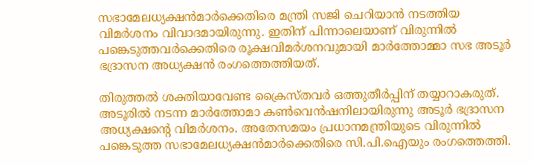സഭാമേലധ്യക്ഷൻമാർക്കെതിരെ മന്ത്രി സജി ചെറിയാൻ നടത്തിയ വിമർശനം വിവാദമായിരുന്നു. ഇതിന് പിന്നാലെയാണ് വിരുന്നിൽ പങ്കെടുത്തവർക്കെതിരെ രൂക്ഷവിമർശനവുമായി മാർത്തോമ്മാ സഭ അടൂർ ഭദ്രാസന അധ്യക്ഷൻ രംഗത്തെത്തിയത്.

തിരുത്തൽ ശക്തിയാവേണ്ട ക്രൈസ്തവർ ഒത്തുതീർപ്പിന് തയ്യാറാകരുത്. അടൂരിൽ നടന്ന മാർത്തോമാ കൺവെൻഷനിലായിരുന്നു അടൂർ ഭദ്രാസന അധ്യക്ഷന്റെ വിമർശനം. അതേസമയം പ്രധാനമന്ത്രിയുടെ വിരുന്നിൽ പങ്കെടുത്ത സഭാമേലധ്യക്ഷൻമാർക്കെതിരെ സി.പി.ഐയും രംഗത്തെത്തി.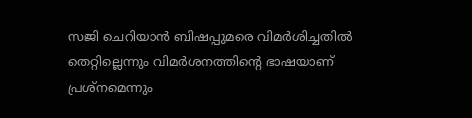സജി ചെറിയാൻ ബിഷപ്പുമരെ വിമർശിച്ചതിൽ തെറ്റില്ലെന്നും വിമർശനത്തിന്റെ ഭാഷയാണ് പ്രശ്നമെന്നും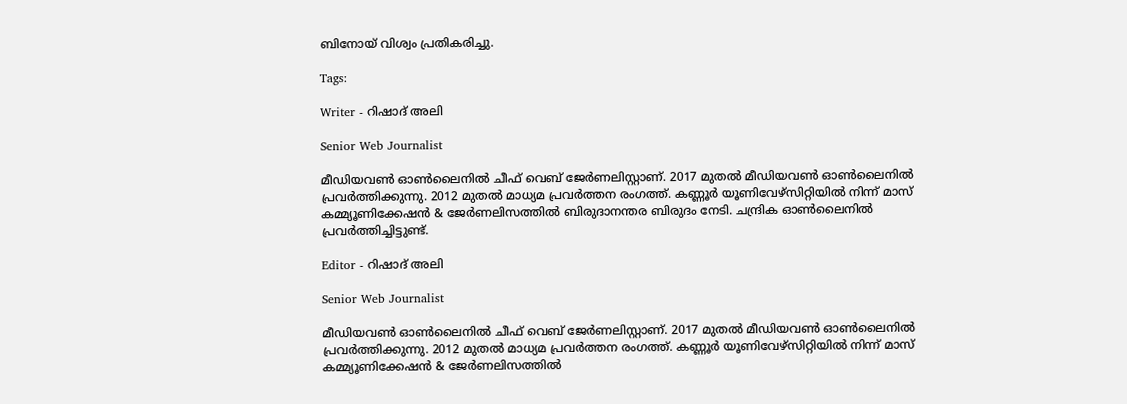ബിനോയ് വിശ്വം പ്രതികരിച്ചു.

Tags:

Writer - റിഷാദ് അലി

Senior Web Journalist

മീഡിയവൺ ഓൺലൈനിൽ ചീഫ് വെബ് ജേർണലിസ്റ്റാണ്. 2017 മുതൽ മീഡിയവൺ ഓൺലൈനിൽ പ്രവർത്തിക്കുന്നു. 2012 മുതൽ മാധ്യമ പ്രവർത്തന രംഗത്ത്. കണ്ണൂര്‍ യൂണിവേഴ്‌സിറ്റിയിൽ നിന്ന് മാസ് കമ്മ്യൂണിക്കേഷന്‍ & ജേര്‍ണലിസത്തില്‍ ബിരുദാനന്തര ബിരുദം നേടി. ചന്ദ്രിക ഓണ്‍ലൈനില്‍ പ്രവര്‍ത്തിച്ചിട്ടുണ്ട്.

Editor - റിഷാദ് അലി

Senior Web Journalist

മീഡിയവൺ ഓൺലൈനിൽ ചീഫ് വെബ് ജേർണലിസ്റ്റാണ്. 2017 മുതൽ മീഡിയവൺ ഓൺലൈനിൽ പ്രവർത്തിക്കുന്നു. 2012 മുതൽ മാധ്യമ പ്രവർത്തന രംഗത്ത്. കണ്ണൂര്‍ യൂണിവേഴ്‌സിറ്റിയിൽ നിന്ന് മാസ് കമ്മ്യൂണിക്കേഷന്‍ & ജേര്‍ണലിസത്തില്‍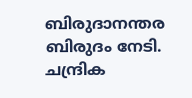ബിരുദാനന്തര ബിരുദം നേടി. ചന്ദ്രിക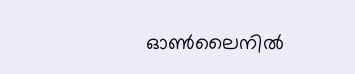ഓണ്‍ലൈനില്‍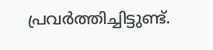പ്രവര്‍ത്തിച്ചിട്ടുണ്ട്.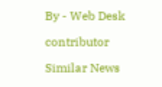By - Web Desk

contributor

Similar News